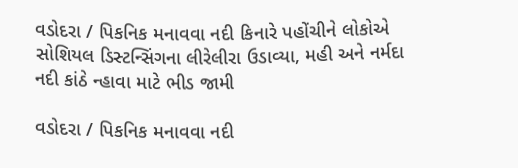વડોદરા / પિકનિક મનાવવા નદી કિનારે પહોંચીને લોકોએ સોશિયલ ડિસ્ટન્સિંગના લીરેલીરા ઉડાવ્યા, મહી અને નર્મદા નદી કાંઠે ન્હાવા માટે ભીડ જામી

વડોદરા / પિકનિક મનાવવા નદી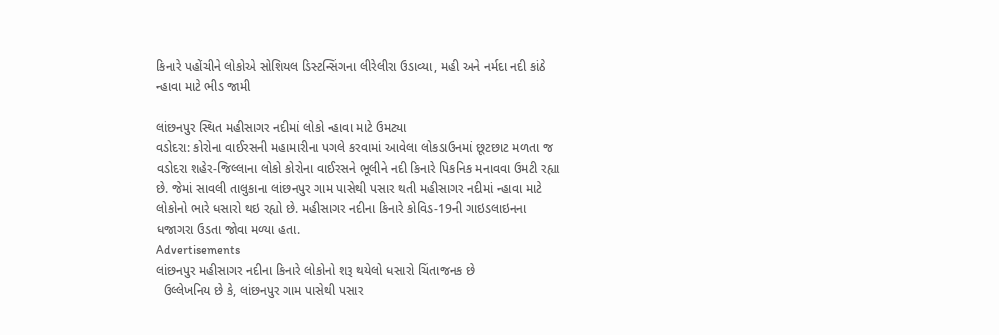કિનારે પહોંચીને લોકોએ સોશિયલ ડિસ્ટન્સિંગના લીરેલીરા ઉડાવ્યા, મહી અને નર્મદા નદી કાંઠે ન્હાવા માટે ભીડ જામી

લાંછનપુર સ્થિત મહીસાગર નદીમાં લોકો ન્હાવા માટે ઉમટ્યા
વડોદરા: કોરોના વાઈરસની મહામારીના પગલે કરવામાં આવેલા લોકડાઉનમાં છૂટછાટ મળતા જ વડોદરા શહેર-જિલ્લાના લોકો કોરોના વાઈરસને ભૂલીને નદી કિનારે પિકનિક મનાવવા ઉમટી રહ્યા છે. જેમાં સાવલી તાલુકાના લાંછનપુર ગામ પાસેથી પસાર થતી મહીસાગર નદીમાં ન્હાવા માટે લોકોનો ભારે ધસારો થઇ રહ્યો છે. મહીસાગર નદીના કિનારે કોવિડ-19ની ગાઇડલાઇનના ધજાગરા ઉડતા જોવા મળ્યા હતા.
Advertisements
લાંછનપુર મહીસાગર નદીના કિનારે લોકોનો શરૂ થયેલો ધસારો ચિંતાજનક છે
  ઉલ્લેખનિય છે કે, લાંછનપુર ગામ પાસેથી પસાર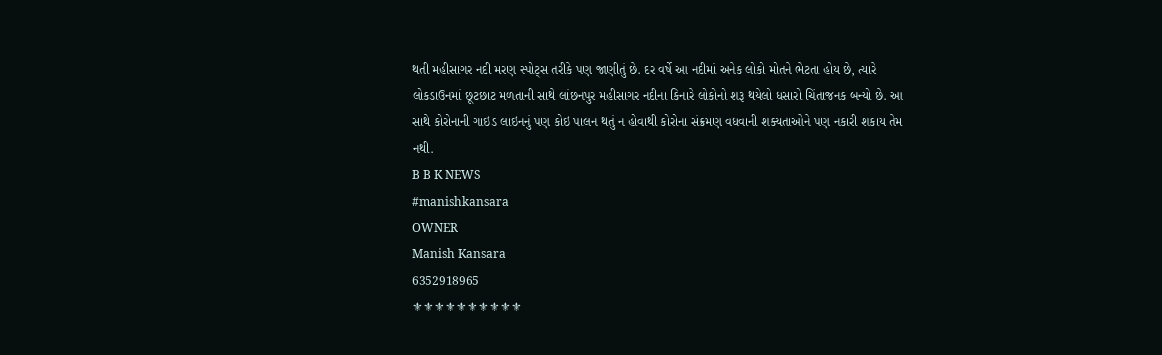થતી મહીસાગર નદી મરણ સ્પોટ્સ તરીકે પણ જાણીતું છે. દર વર્ષે આ નદીમાં અનેક લોકો મોતને ભેટતા હોય છે, ત્યારે લોકડાઉનમાં છૂટછાટ મળતાની સાથે લાંછનપુર મહીસાગર નદીના કિનારે લોકોનો શરૂ થયેલો ધસારો ચિંતાજનક બન્યો છે. આ સાથે કોરોનાની ગાઇડ લાઇનનું પણ કોઇ પાલન થતું ન હોવાથી કોરોના સંક્રમણ વધવાની શક્યતાઓને પણ નકારી શકાય તેમ નથી.
B B K NEWS
#manishkansara
OWNER
Manish Kansara
6352918965
⚜⚜⚜⚜⚜⚜⚜⚜⚜⚜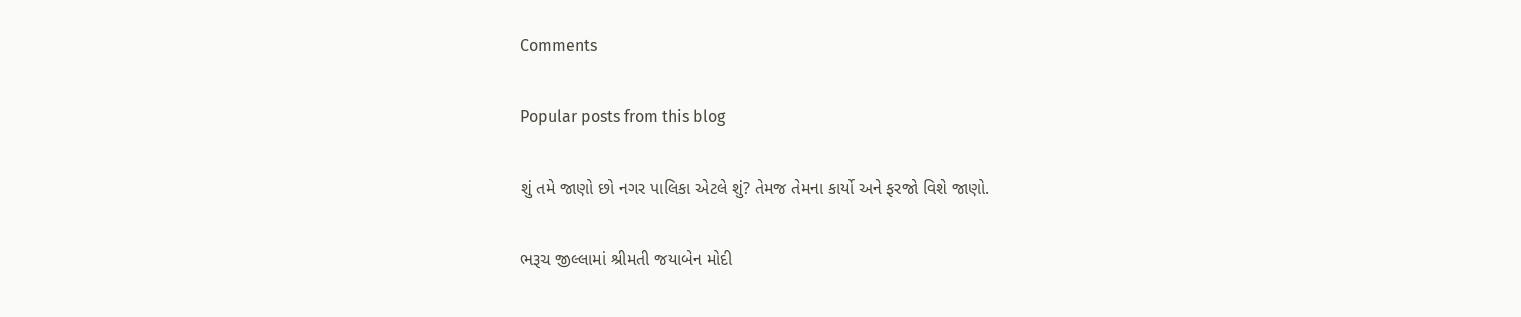Comments

Popular posts from this blog

શું તમે જાણો છો નગર પાલિકા એટલે શું? તેમજ તેમના કાર્યો અને ફરજો વિશે જાણો.

ભરૂચ જીલ્લામાં શ્રીમતી જયાબેન મોદી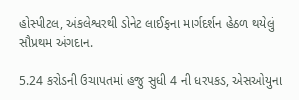હોસ્પીટલ, અંકલેશ્વરથી ડોનેટ લાઈફના માર્ગદર્શન હેઠળ થયેલું સૌપ્રથમ અંગદાન.

5.24 કરોડની ઉચાપતમાં હજુ સુધી 4 ની ધરપકડ, એસઓયુના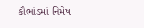કૌભાંડમાં નિમેષ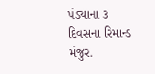પંડ્યાના ૩ દિવસના રિમાન્ડ મંજુર.